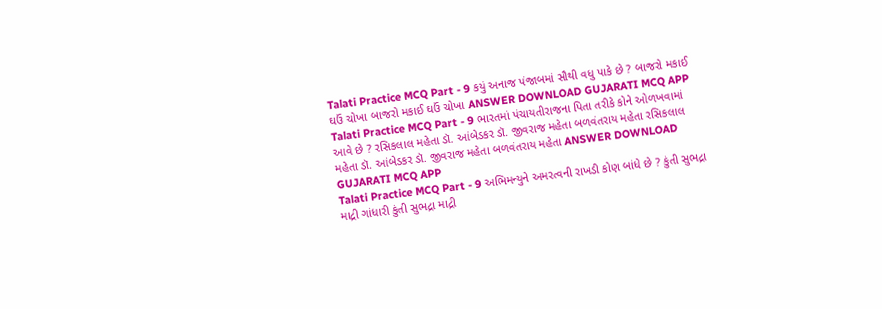Talati Practice MCQ Part - 9 કયું અનાજ પંજાબમાં સૌથી વધુ પાકે છે ? બાજરો મકાઈ ઘઉં ચોખા બાજરો મકાઈ ઘઉં ચોખા ANSWER DOWNLOAD GUJARATI MCQ APP
Talati Practice MCQ Part - 9 ભારતમાં પંચાયતીરાજના પિતા તરીકે કોને ઓળખવામાં આવે છે ? રસિકલાલ મહેતા ડૉ. આંબેડકર ડૉ. જીવરાજ મહેતા બળવંતરાય મહેતા રસિકલાલ મહેતા ડૉ. આંબેડકર ડૉ. જીવરાજ મહેતા બળવંતરાય મહેતા ANSWER DOWNLOAD GUJARATI MCQ APP
Talati Practice MCQ Part - 9 અભિમન્યુને અમરત્વની રાખડી કોણ બાંધે છે ? કુંતી સુભદ્રા માદ્રી ગાંધારી કુંતી સુભદ્રા માદ્રી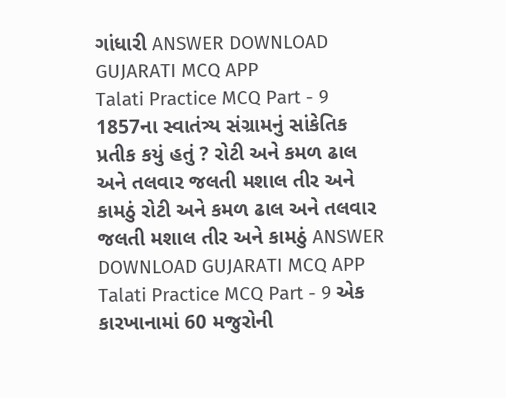ગાંધારી ANSWER DOWNLOAD GUJARATI MCQ APP
Talati Practice MCQ Part - 9 1857ના સ્વાતંત્ર્ય સંગ્રામનું સાંકેતિક પ્રતીક કયું હતું ? રોટી અને કમળ ઢાલ અને તલવાર જલતી મશાલ તીર અને કામઠું રોટી અને કમળ ઢાલ અને તલવાર જલતી મશાલ તીર અને કામઠું ANSWER DOWNLOAD GUJARATI MCQ APP
Talati Practice MCQ Part - 9 એક કારખાનામાં 60 મજુરોની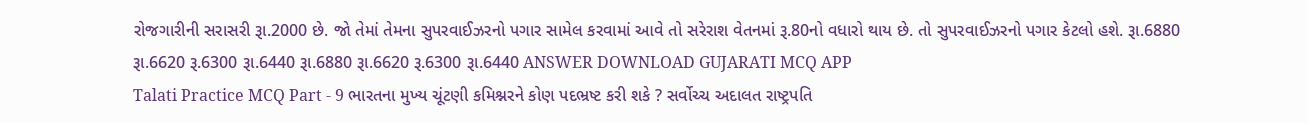રોજગારીની સરાસરી રૂા.2000 છે. જો તેમાં તેમના સુપરવાઈઝરનો પગાર સામેલ કરવામાં આવે તો સરેરાશ વેતનમાં રૂ.80નો વધારો થાય છે. તો સુપરવાઈઝરનો પગાર કેટલો હશે. રૂા.6880 રૂા.6620 રૂ.6300 રૂા.6440 રૂા.6880 રૂા.6620 રૂ.6300 રૂા.6440 ANSWER DOWNLOAD GUJARATI MCQ APP
Talati Practice MCQ Part - 9 ભારતના મુખ્ય ચૂંટણી કમિશ્નરને કોણ પદભ્રષ્ટ કરી શકે ? સર્વોચ્ચ અદાલત રાષ્ટ્રપતિ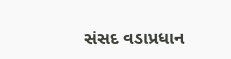સંસદ વડાપ્રધાન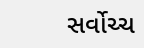સર્વોચ્ચ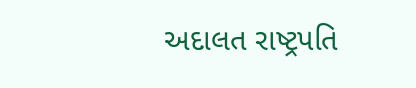અદાલત રાષ્ટ્રપતિ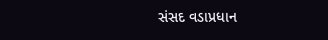સંસદ વડાપ્રધાન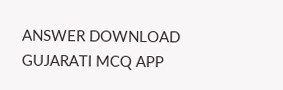ANSWER DOWNLOAD GUJARATI MCQ APP